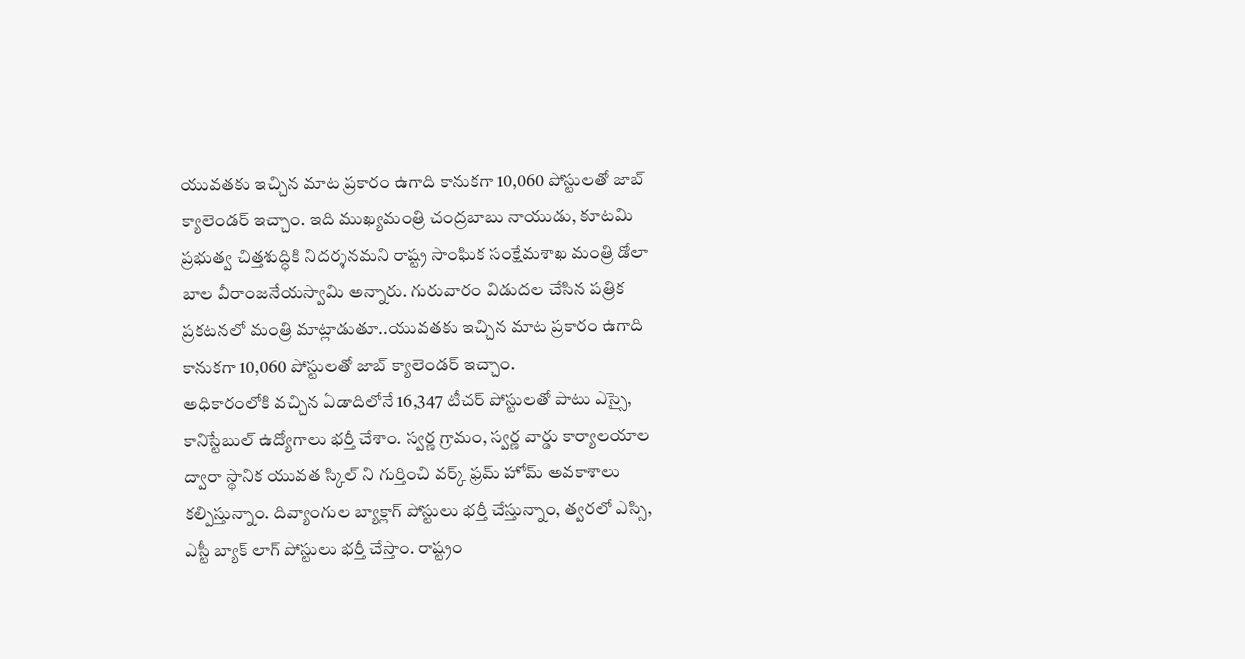యువతకు ఇచ్చిన మాట ప్రకారం ఉగాది కానుకగా 10,060 పోస్టులతో జాబ్ క్యాలెండర్ ఇచ్చాం. ఇది ముఖ్యమంత్రి చంద్రబాబు నాయుడు, కూటమి ప్రభుత్వ చిత్తశుద్ధికి నిదర్శనమని రాష్ట్ర సాంఘిక సంక్షేమశాఖ మంత్రి డోలా బాల వీరాంజనేయస్వామి అన్నారు. గురువారం విడుదల చేసిన పత్రిక ప్రకటనలో మంత్రి మాట్లాడుతూ..యువతకు ఇచ్చిన మాట ప్రకారం ఉగాది కానుకగా 10,060 పోస్టులతో జాబ్ క్యాలెండర్ ఇచ్చాం.
అధికారంలోకి వచ్చిన ఏడాదిలోనే 16,347 టీచర్ పోస్టులతో పాటు ఎస్సై, కానిస్టేబుల్ ఉద్యోగాలు భర్తీ చేశాం. స్వర్ణ గ్రామం, స్వర్ణ వార్డు కార్యాలయాల ద్వారా స్థానిక యువత స్కిల్ ని గుర్తించి వర్క్ ఫ్రమ్ హోమ్ అవకాశాలు కల్పిస్తున్నాం. దివ్యాంగుల బ్యాక్లాగ్ పోస్టులు భర్తీ చేస్తున్నాం, త్వరలో ఎస్సి, ఎస్టీ బ్యాక్ లాగ్ పోస్టులు భర్తీ చేస్తాం. రాష్ట్రం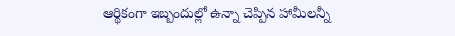ఆర్థికంగా ఇబ్బందుల్లో ఉన్నా చెప్పిన హామీలన్నీ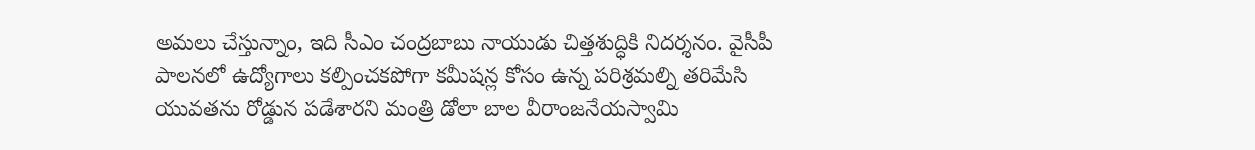అమలు చేస్తున్నాం, ఇది సీఎం చంద్రబాబు నాయుడు చిత్తశుద్ధికి నిదర్శనం. వైసీపీ పాలనలో ఉద్యోగాలు కల్పించకపోగా కమీషన్ల కోసం ఉన్న పరిశ్రమల్ని తరిమేసి యువతను రోడ్డున పడేశారని మంత్రి డోలా బాల వీరాంజనేయస్వామి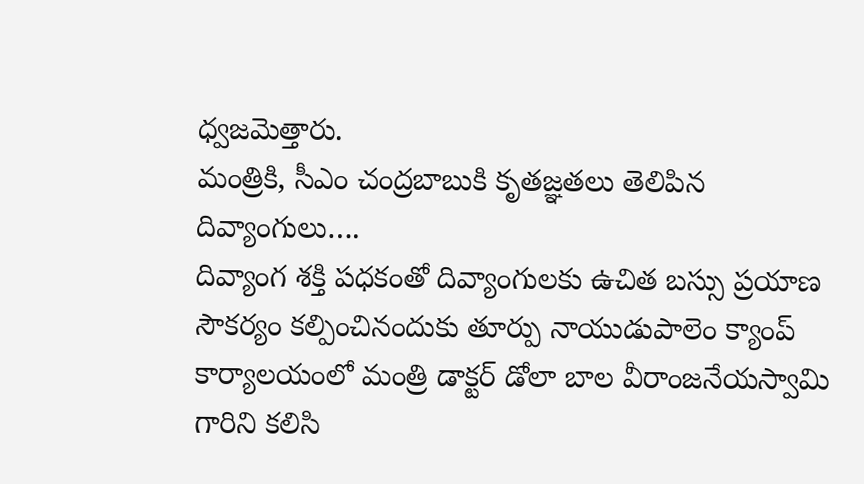ధ్వజమెత్తారు.
మంత్రికి, సీఎం చంద్రబాబుకి కృతజ్ఞతలు తెలిపిన దివ్యాంగులు….
దివ్యాంగ శక్తి పధకంతో దివ్యాంగులకు ఉచిత బస్సు ప్రయాణ సౌకర్యం కల్పించినందుకు తూర్పు నాయుడుపాలెం క్యాంప్ కార్యాలయంలో మంత్రి డాక్టర్ డోలా బాల వీరాంజనేయస్వామి గారిని కలిసి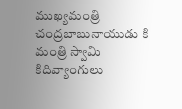ముఖ్యమంత్రి చంద్రబాబునాయుడు కి మంత్రి స్వామి కిదివ్యాంగులు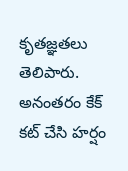కృతజ్ఞతలు తెలిపారు.
అనంతరం కేక్ కట్ చేసి హర్షం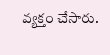వ్యక్తం చేసారు.